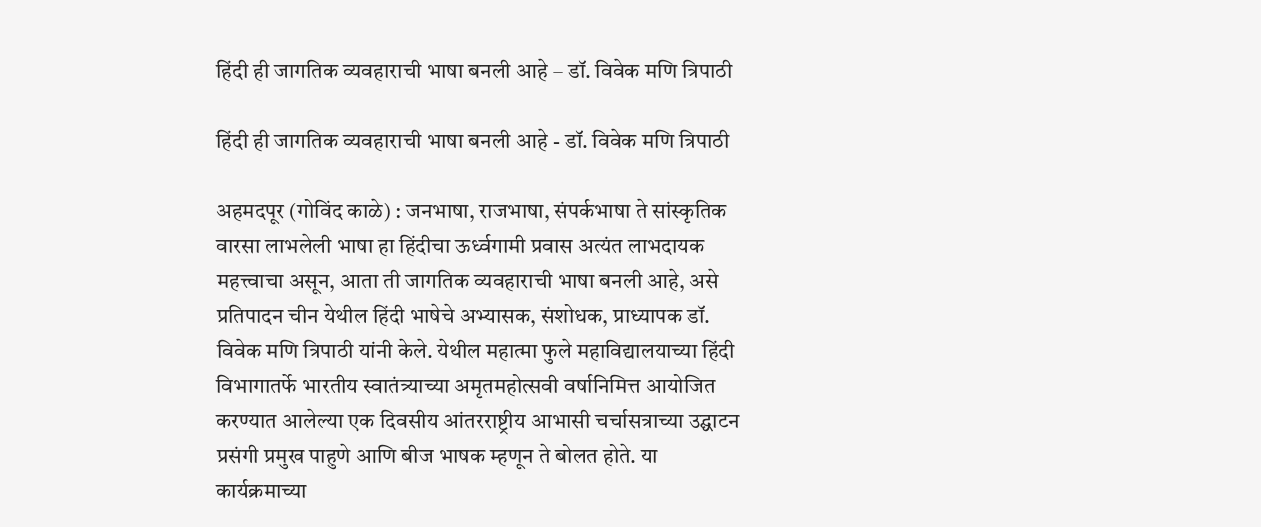हिंदी ही जागतिक व्यवहाराची भाषा बनली आहे – डॉ. विवेक मणि त्रिपाठी

हिंदी ही जागतिक व्यवहाराची भाषा बनली आहे - डॉ. विवेक मणि त्रिपाठी

अहमदपूर (गोविंद काळे) : जनभाषा, राजभाषा, संपर्कभाषा ते सांस्कृतिक वारसा लाभलेली भाषा हा हिंदीचा ऊर्ध्वगामी प्रवास अत्यंत लाभदायक महत्त्वाचा असून, आता ती जागतिक व्यवहाराची भाषा बनली आहे, असे प्रतिपादन चीन येथील हिंदी भाषेचे अभ्यासक, संशोधक, प्राध्यापक डॉ. विवेक मणि त्रिपाठी यांनी केले. येथील महात्मा फुले महाविद्यालयाच्या हिंदी विभागातर्फे भारतीय स्वातंत्र्याच्या अमृतमहोत्सवी वर्षानिमित्त आयोजित करण्यात आलेल्या एक दिवसीय आंतरराष्ट्रीय आभासी चर्चासत्राच्या उद्घाटन प्रसंगी प्रमुख पाहुणे आणि बीज भाषक म्हणून ते बोलत होते. या कार्यक्रमाच्या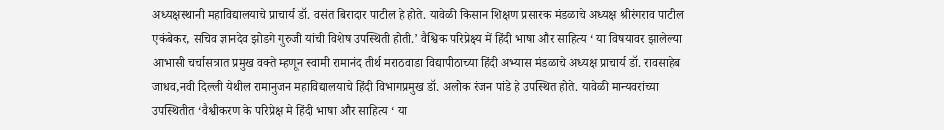अध्यक्षस्थानी महाविद्यालयाचे प्राचार्य डॉ. वसंत बिरादार पाटील हे होते. यावेळी किसान शिक्षण प्रसारक मंडळाचे अध्यक्ष श्रीरंगराव पाटील एकंबेकर, सचिव ज्ञानदेव झोडगे गुरुजी यांची विशेष उपस्थिती होती.’ वैश्विक परिप्रेक्ष्य में हिंदी भाषा और साहित्य ‘ या विषयावर झालेल्या आभासी चर्चासत्रात प्रमुख वक्ते म्हणून स्वामी रामानंद तीर्थ मराठवाडा विद्यापीठाच्या हिंदी अभ्यास मंडळाचे अध्यक्ष प्राचार्य डॉ. रावसाहेब जाधव,नवी दिल्ली येथील रामानुजन महाविद्यालयाचे हिंदी विभागप्रमुख डॉ. अलोक रंजन पांडे हे उपस्थित होते. यावेळी मान्यवरांच्या उपस्थितीत ‘वैश्वीकरण के परिप्रेक्ष मे हिंदी भाषा और साहित्य ‘ या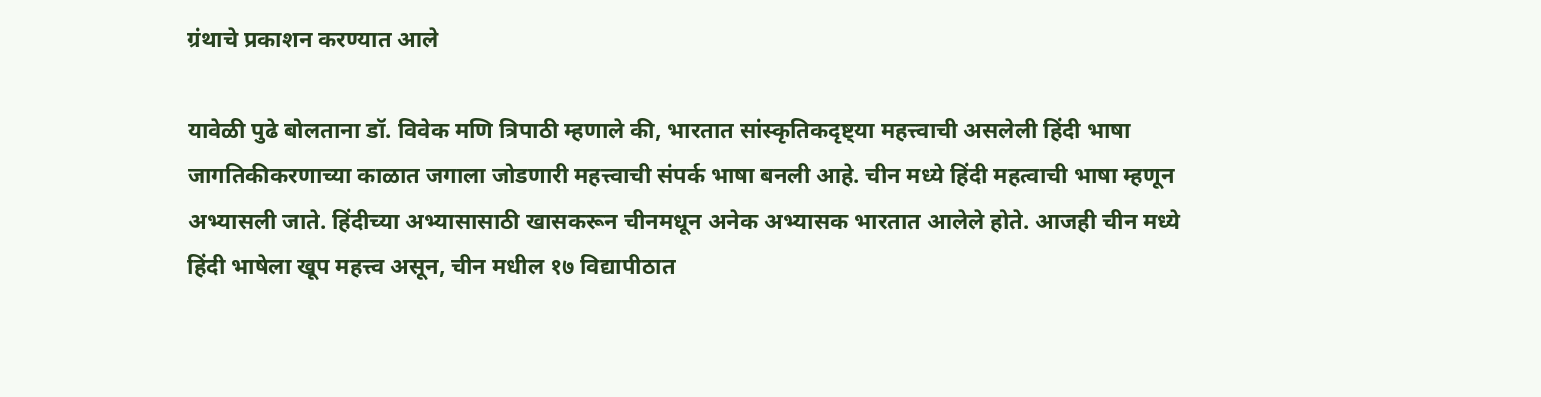ग्रंथाचे प्रकाशन करण्यात आले

यावेळी पुढे बोलताना डॉ. विवेक मणि त्रिपाठी म्हणाले की, भारतात सांस्कृतिकदृष्ट्या महत्त्वाची असलेली हिंदी भाषा जागतिकीकरणाच्या काळात जगाला जोडणारी महत्त्वाची संपर्क भाषा बनली आहे. चीन मध्ये हिंदी महत्वाची भाषा म्हणून अभ्यासली जाते. हिंदीच्या अभ्यासासाठी खासकरून चीनमधून अनेक अभ्यासक भारतात आलेले होते. आजही चीन मध्ये हिंदी भाषेला खूप महत्त्व असून, चीन मधील १७ विद्यापीठात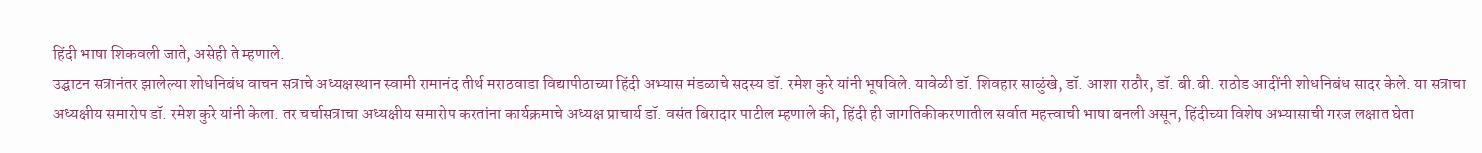हिंदी भाषा शिकवली जाते, असेही ते म्हणाले.
उद्घाटन सत्रानंतर झालेल्या शोधनिबंध वाचन सत्राचे अध्यक्षस्थान स्वामी रामानंद तीर्थ मराठवाडा विद्यापीठाच्या हिंदी अभ्यास मंडळाचे सदस्य डॉ. रमेश कुरे यांनी भूषविले. यावेळी डॉ. शिवहार साळुंखे, डॉ. आशा राठौर, डॉ. बी.बी. राठोड आदींनी शोधनिबंध सादर केले. या सत्राचा अध्यक्षीय समारोप डॉ. रमेश कुरे यांनी केला. तर चर्चासत्राचा अध्यक्षीय समारोप करतांना कार्यक्रमाचे अध्यक्ष प्राचार्य डॉ. वसंत बिरादार पाटील म्हणाले की, हिंदी ही जागतिकीकरणातील सर्वात महत्त्वाची भाषा बनली असून, हिंदीच्या विशेष अभ्यासाची गरज लक्षात घेता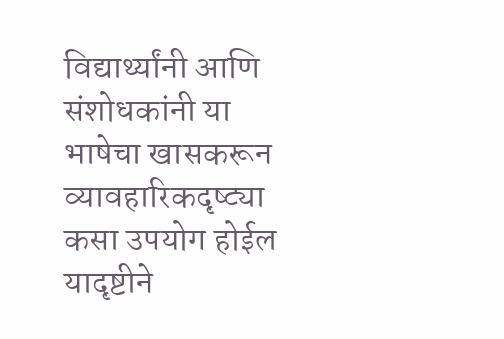विद्यार्थ्यांनी आणि संशोधकांनी या भाषेचा खासकरून व्यावहारिकदृष्ट्या कसा उपयोग होईल यादृष्टीने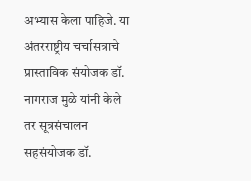अभ्यास केला पाहिजे. या अंतरराष्ट्रीय चर्चासत्राचे प्रास्ताविक संयोजक डॉ. नागराज मुळे यांनी केले तर सूत्रसंचालन सहसंयोजक डॉ.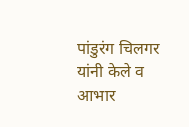पांडुरंग चिलगर यांनी केले व आभार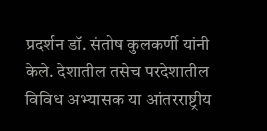प्रदर्शन डॉ. संतोष कुलकर्णी यांनी केले. देशातील तसेच परदेशातील विविध अभ्यासक या आंतरराष्ट्रीय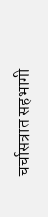चर्चासत्रात सहभागी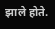झाले होते.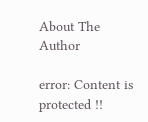About The Author

error: Content is protected !!